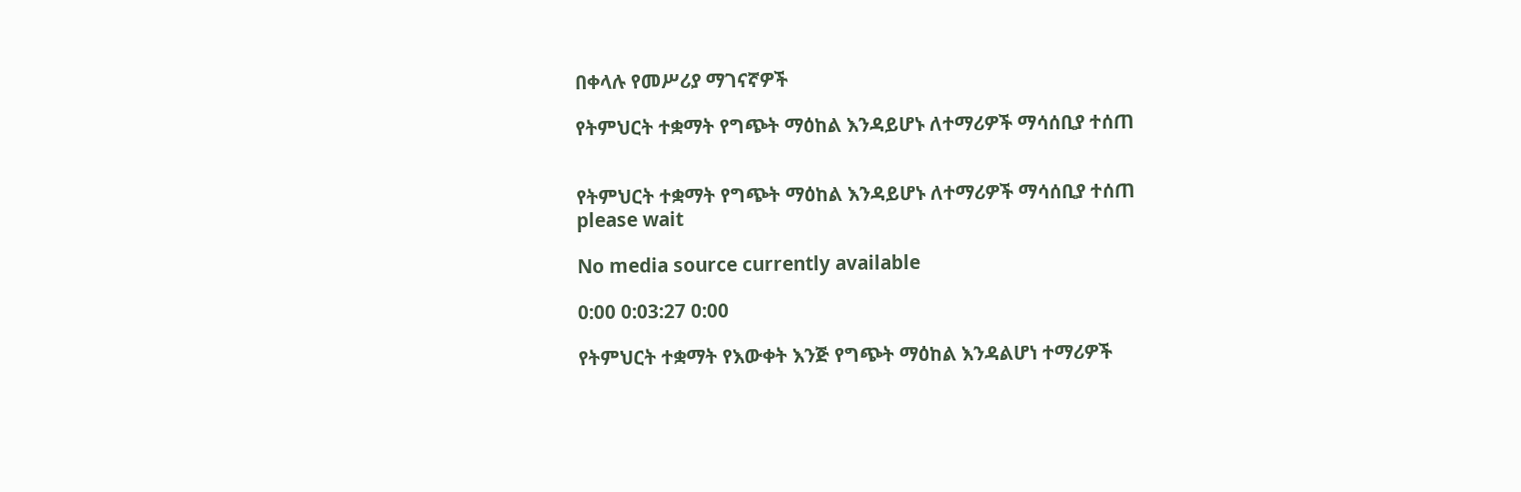በቀላሉ የመሥሪያ ማገናኛዎች

የትምህርት ተቋማት የግጭት ማዕከል እንዳይሆኑ ለተማሪዎች ማሳሰቢያ ተሰጠ


የትምህርት ተቋማት የግጭት ማዕከል እንዳይሆኑ ለተማሪዎች ማሳሰቢያ ተሰጠ
please wait

No media source currently available

0:00 0:03:27 0:00

የትምህርት ተቋማት የእውቀት እንጅ የግጭት ማዕከል እንዳልሆነ ተማሪዎች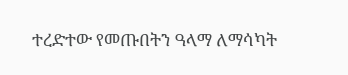ተረድተው የመጡበትን ዓላማ ለማሳካት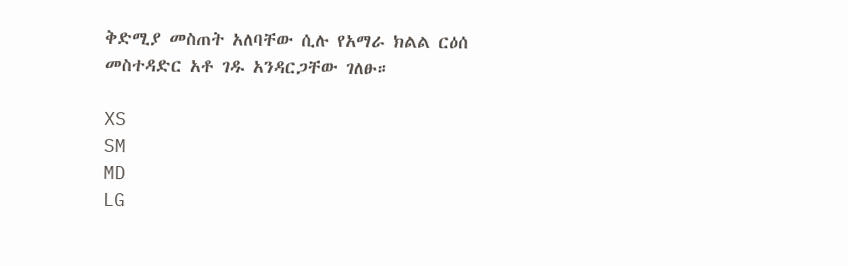ቅድሚያ መስጠት አለባቸው ሲሉ የአማራ ክልል ርዕሰ መስተዳድር አቶ ገዱ አንዳርጋቸው ገለፁ።

XS
SM
MD
LG